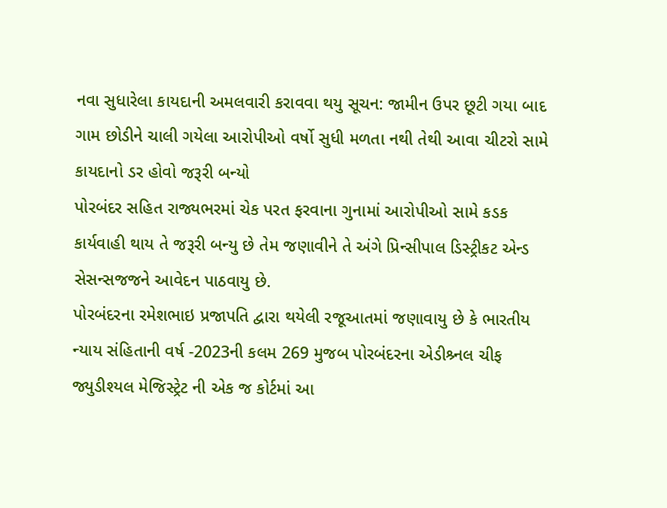નવા સુધારેલા કાયદાની અમલવારી કરાવવા થયુ સૂચન: જામીન ઉપર છૂટી ગયા બાદ ગામ છોડીને ચાલી ગયેલા આરોપીઓ વર્ષો સુધી મળતા નથી તેથી આવા ચીટરો સામે કાયદાનો ડર હોવો જરૂરી બન્યો
પોરબંદર સહિત રાજ્યભરમાં ચેક પરત ફરવાના ગુનામાં આરોપીઓ સામે કડક કાર્યવાહી થાય તે જરૂરી બન્યુ છે તેમ જણાવીને તે અંગે પ્રિન્સીપાલ ડિસ્ટ્રીકટ એન્ડ સેસન્સજજને આવેદન પાઠવાયુ છે.
પોરબંદરના રમેશભાઇ પ્રજાપતિ દ્વારા થયેલી રજૂઆતમાં જણાવાયુ છે કે ભારતીય ન્યાય સંહિતાની વર્ષ -2023ની કલમ 269 મુજબ પોરબંદરના એડીશ્ર્નલ ચીફ જ્યુડીશ્યલ મેજિસ્ટ્રેટ ની એક જ કોર્ટમાં આ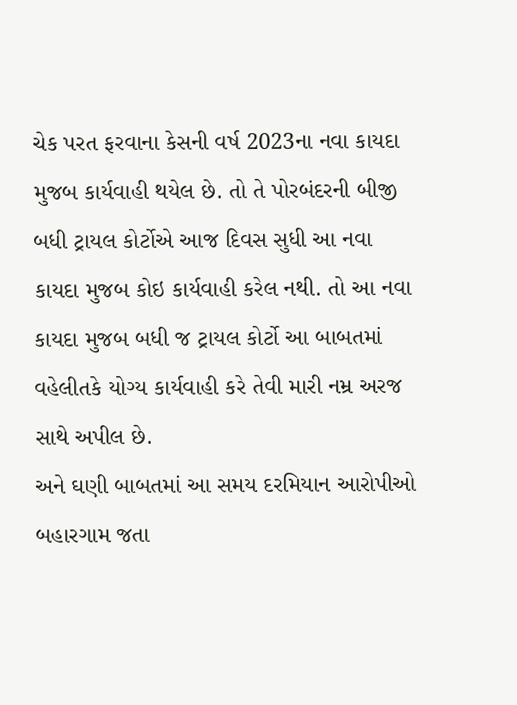ચેક પરત ફરવાના કેસની વર્ષ 2023ના નવા કાયદા મુજબ કાર્યવાહી થયેલ છે. તો તે પોરબંદરની બીજી બધી ટ્રાયલ કોર્ટોએ આજ દિવસ સુધી આ નવા કાયદા મુજબ કોઇ કાર્યવાહી કરેલ નથી. તો આ નવા કાયદા મુજબ બધી જ ટ્રાયલ કોર્ટો આ બાબતમાં વહેલીતકે યોગ્ય કાર્યવાહી કરે તેવી મારી નમ્ર અરજ સાથે અપીલ છે.
અને ઘણી બાબતમાં આ સમય દરમિયાન આરોપીઓ બહારગામ જતા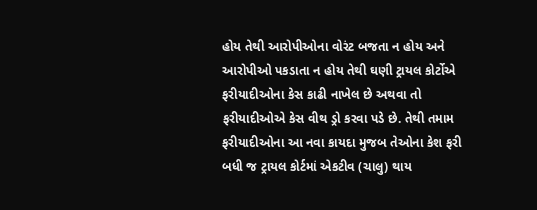હોય તેથી આરોપીઓના વોરંટ બજતા ન હોય અને આરોપીઓ પકડાતા ન હોય તેથી ઘણી ટ્રાયલ કોર્ટોએ ફરીયાદીઓના કેસ કાઢી નાખેલ છે અથવા તો ફરીયાદીઓએ કેસ વીથ ડ્રો કરવા પડે છે. તેથી તમામ ફરીયાદીઓના આ નવા કાયદા મુજબ તેઓના કેશ ફરી બધી જ ટ્રાયલ કોર્ટમાં એકટીવ (ચાલુ) થાય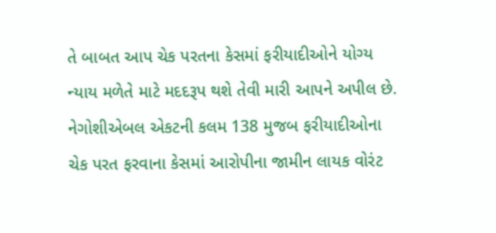તે બાબત આપ ચેક પરતના કેસમાં ફરીયાદીઓને યોગ્ય ન્યાય મળેતે માટે મદદરૂપ થશે તેવી મારી આપને અપીલ છે.
નેગોશીએબલ એકટની કલમ 138 મુજબ ફરીયાદીઓના ચેક પરત ફરવાના કેસમાં આરોપીના જામીન લાયક વોરંટ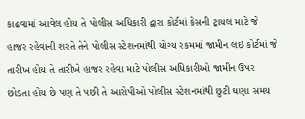કાઢવામાં આવેલ હોય તે પોલીસ અધિકારી દ્વારા કોર્ટમાં કેસની ટ્રાયલ માટે જે હાજર રહેવાની શરતે તેને પોલીસ સ્ટેશનમાંથી યોગ્ય રકમમાં જામીન લઇ કોર્ટમાં જે તારીખ હોય તે તારીખે હાજર રહેવા માટે પોલીસ અધિકારીઓ જામીન ઉપર છોડતા હોય છે પણ તે પછી તે આરોપીઓ પોલીસ સ્ટેશનમાંથી છુટી ઘણા સમય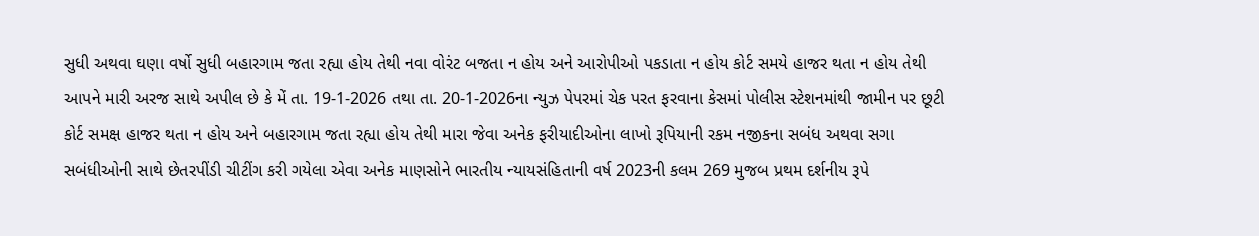સુધી અથવા ઘણા વર્ષો સુધી બહારગામ જતા રહ્યા હોય તેથી નવા વોરંટ બજતા ન હોય અને આરોપીઓ પકડાતા ન હોય કોર્ટ સમયે હાજર થતા ન હોય તેથી આપને મારી અરજ સાથે અપીલ છે કે મેં તા. 19-1-2026 તથા તા. 20-1-2026ના ન્યુઝ પેપરમાં ચેક પરત ફરવાના કેસમાં પોલીસ સ્ટેશનમાંથી જામીન પર છૂટી કોર્ટ સમક્ષ હાજર થતા ન હોય અને બહારગામ જતા રહ્યા હોય તેથી મારા જેવા અનેક ફરીયાદીઓના લાખો રૂપિયાની રકમ નજીકના સબંધ અથવા સગા સબંધીઓની સાથે છેતરપીંડી ચીટીંગ કરી ગયેલા એવા અનેક માણસોને ભારતીય ન્યાયસંહિતાની વર્ષ 2023ની કલમ 269 મુજબ પ્રથમ દર્શનીય રૂપે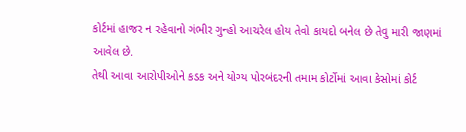કોર્ટમાં હાજર ન રહેવાનો ગંભીર ગુન્હો આચરેલ હોય તેવો કાયદો બનેલ છે તેવુ મારી જાણમાં આવેલ છે.
તેથી આવા આરોપીઓને કડક અને યોગ્ય પોરબંદરની તમામ કોર્ટોમાં આવા કેસોમાં કોર્ટ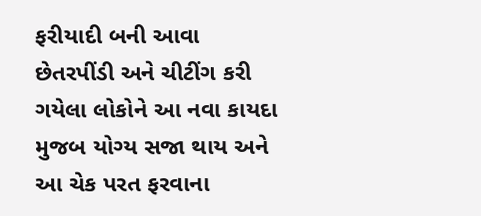ફરીયાદી બની આવા છેતરપીંડી અને ચીટીંગ કરી ગયેલા લોકોને આ નવા કાયદા મુજબ યોગ્ય સજા થાય અને આ ચેક પરત ફરવાના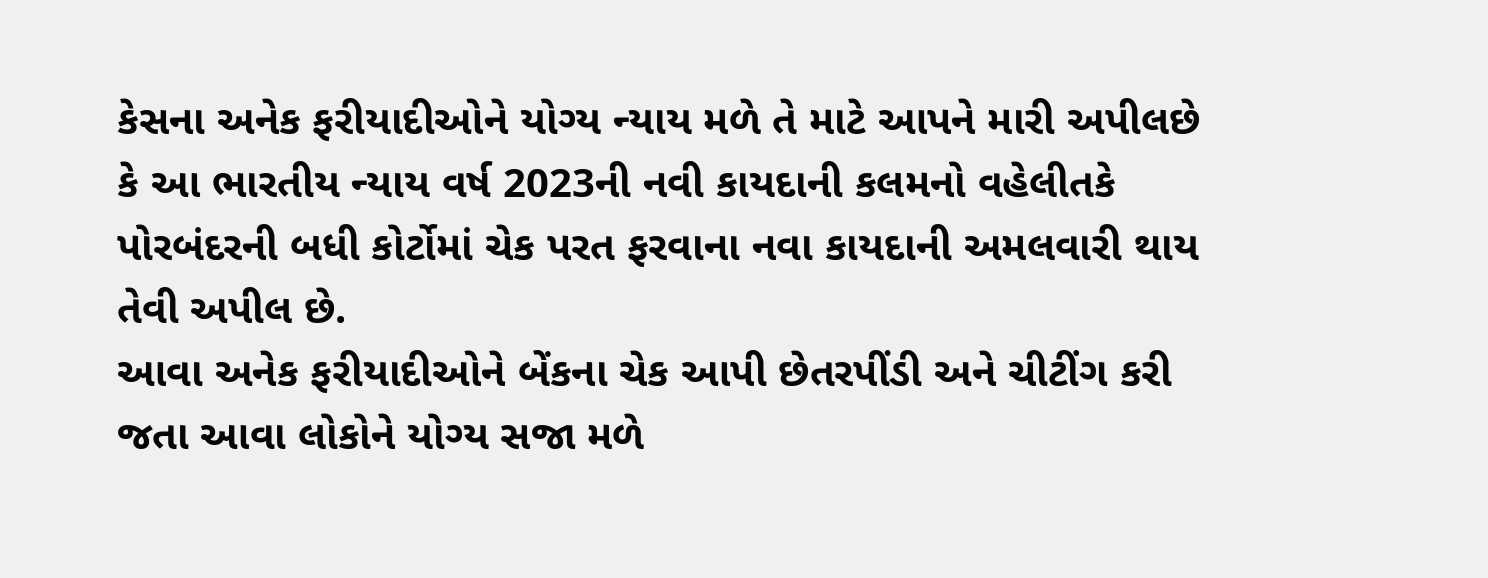કેસના અનેક ફરીયાદીઓને યોગ્ય ન્યાય મળે તે માટે આપને મારી અપીલછે કે આ ભારતીય ન્યાય વર્ષ 2023ની નવી કાયદાની કલમનો વહેલીતકે પોરબંદરની બધી કોર્ટોમાં ચેક પરત ફરવાના નવા કાયદાની અમલવારી થાય તેવી અપીલ છે.
આવા અનેક ફરીયાદીઓને બેંકના ચેક આપી છેતરપીંડી અને ચીટીંગ કરી જતા આવા લોકોને યોગ્ય સજા મળે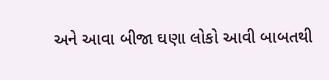અને આવા બીજા ઘણા લોકો આવી બાબતથી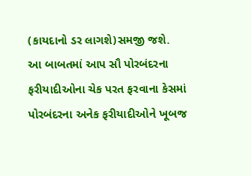(કાયદાનો ડર લાગશે)સમજી જશે.
આ બાબતમાં આપ સૌ પોરબંદરના ફરીયાદીઓના ચેક પરત ફરવાના કેસમાં પોરબંદરના અનેક ફરીયાદીઓને ખૂબજ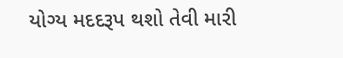યોગ્ય મદદરૂપ થશો તેવી મારી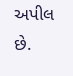અપીલ છે.